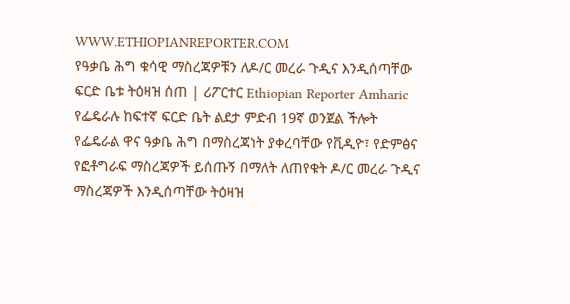WWW.ETHIOPIANREPORTER.COM
የዓቃቤ ሕግ ቁሳዊ ማስረጃዎቹን ለዶ/ር መረራ ጉዲና እንዲሰጣቸው ፍርድ ቤቱ ትዕዛዝ ሰጠ | ሪፖርተር Ethiopian Reporter Amharic
የፌዴራሉ ከፍተኛ ፍርድ ቤት ልደታ ምድብ 19ኛ ወንጀል ችሎት የፌዴራል ዋና ዓቃቤ ሕግ በማስረጃነት ያቀረባቸው የቪዲዮ፣ የድምፅና የፎቶግራፍ ማስረጃዎች ይሰጡኝ በማለት ለጠየቁት ዶ/ር መረራ ጉዲና ማስረጃዎች እንዲሰጣቸው ትዕዛዝ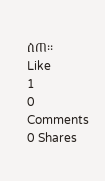ሰጠ፡፡
Like
1
0 Comments 0 Shares